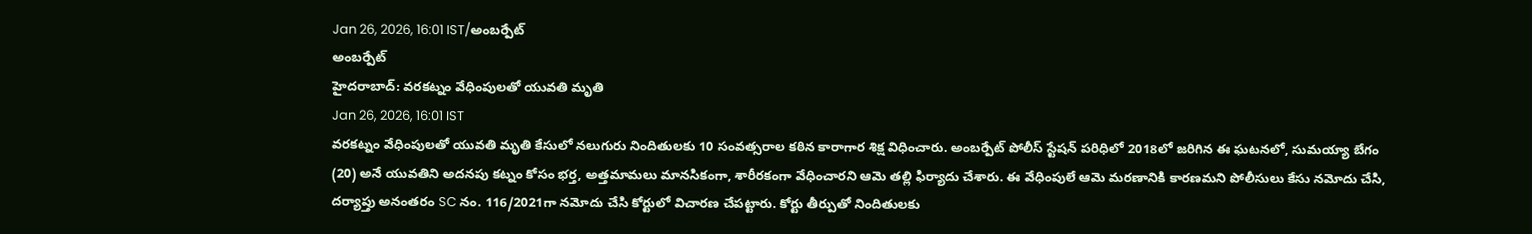Jan 26, 2026, 16:01 IST/అంబర్పేట్
అంబర్పేట్
హైదరాబాద్: వరకట్నం వేధింపులతో యువతి మృతి
Jan 26, 2026, 16:01 IST
వరకట్నం వేధింపులతో యువతి మృతి కేసులో నలుగురు నిందితులకు 10 సంవత్సరాల కఠిన కారాగార శిక్ష విధించారు. అంబర్పేట్ పోలీస్ స్టేషన్ పరిధిలో 2018లో జరిగిన ఈ ఘటనలో, సుమయ్యా బేగం (20) అనే యువతిని అదనపు కట్నం కోసం భర్త, అత్తమామలు మానసికంగా, శారీరకంగా వేధించారని ఆమె తల్లి ఫిర్యాదు చేశారు. ఈ వేధింపులే ఆమె మరణానికి కారణమని పోలీసులు కేసు నమోదు చేసి, దర్యాప్తు అనంతరం SC నం. 116/2021గా నమోదు చేసి కోర్టులో విచారణ చేపట్టారు. కోర్టు తీర్పుతో నిందితులకు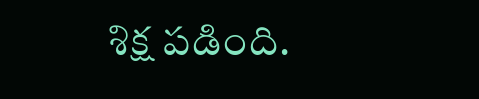శిక్ష పడింది.